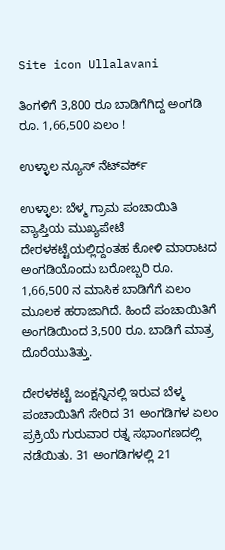Site icon Ullalavani

ತಿಂಗಳಿಗೆ 3,800 ರೂ ಬಾಡಿಗೆಗಿದ್ದ ಅಂಗಡಿ ರೂ. 1,66,500 ಏಲಂ !

ಉಳ್ಳಾಲ ನ್ಯೂಸ್ ನೆಟ್‍ವರ್ಕ್

ಉಳ್ಳಾಲ: ಬೆಳ್ಮ ಗ್ರಾಮ ಪಂಚಾಯಿತಿ ವ್ಯಾಪ್ತಿಯ ಮುಖ್ಯಪೇಟೆ ದೇರಳಕಟ್ಟೆಯಲ್ಲಿದ್ದಂತಹ ಕೋಳಿ ಮಾರಾಟದ ಅಂಗಡಿಯೊಂದು ಬರೋಬ್ಬರಿ ರೂ. 1,66,500 ನ ಮಾಸಿಕ ಬಾಡಿಗೆಗೆ ಏಲಂ ಮೂಲಕ ಹರಾಜಾಗಿದೆ. ಹಿಂದೆ ಪಂಚಾಯಿತಿಗೆ ಅಂಗಡಿಯಿಂದ 3,500 ರೂ. ಬಾಡಿಗೆ ಮಾತ್ರ ದೊರೆಯುತಿತ್ತು.

ದೇರಳಕಟ್ಟೆ ಜಂಕ್ಷನ್ನಿನಲ್ಲಿ ಇರುವ ಬೆಳ್ಮ ಪಂಚಾಯಿತಿಗೆ ಸೇರಿದ 31 ಅಂಗಡಿಗಳ ಏಲಂ ಪ್ರಕ್ರಿಯೆ ಗುರುವಾರ ರತ್ನ ಸಭಾಂಗಣದಲ್ಲಿ ನಡೆಯಿತು. 31 ಅಂಗಡಿಗಳಲ್ಲಿ 21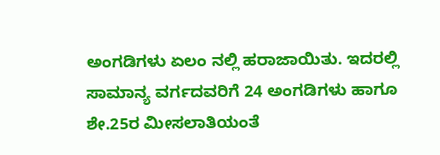ಅಂಗಡಿಗಳು ಏಲಂ ನಲ್ಲಿ ಹರಾಜಾಯಿತು. ಇದರಲ್ಲಿ ಸಾಮಾನ್ಯ ವರ್ಗದವರಿಗೆ 24 ಅಂಗಡಿಗಳು ಹಾಗೂ ಶೇ.25ರ ಮೀಸಲಾತಿಯಂತೆ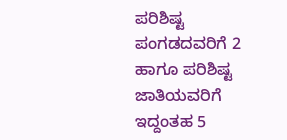ಪರಿಶಿಷ್ಟ ಪಂಗಡದವರಿಗೆ 2 ಹಾಗೂ ಪರಿಶಿಷ್ಟ ಜಾತಿಯವರಿಗೆ ಇದ್ದಂತಹ 5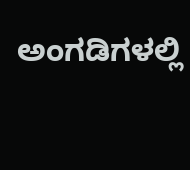ಅಂಗಡಿಗಳಲ್ಲಿ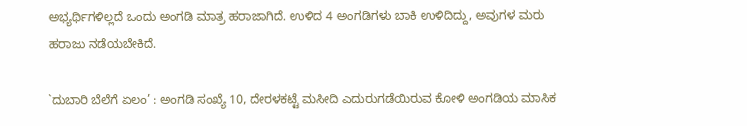ಅಭ್ಯರ್ಥಿಗಳಿಲ್ಲದೆ ಒಂದು ಅಂಗಡಿ ಮಾತ್ರ ಹರಾಜಾಗಿದೆ. ಉಳಿದ 4 ಅಂಗಡಿಗಳು ಬಾಕಿ ಉಳಿದಿದ್ದು, ಅವುಗಳ ಮರು ಹರಾಜು ನಡೆಯಬೇಕಿದೆ.

`ದುಬಾರಿ ಬೆಲೆಗೆ ಏಲಂ’ : ಅಂಗಡಿ ಸಂಖ್ಯೆ 10, ದೇರಳಕಟ್ಟೆ ಮಸೀದಿ ಎದುರುಗಡೆಯಿರುವ ಕೋಳಿ ಅಂಗಡಿಯ ಮಾಸಿಕ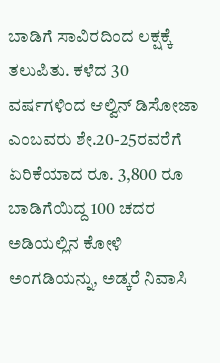ಬಾಡಿಗೆ ಸಾವಿರದಿಂದ ಲಕ್ಷಕ್ಕೆ ತಲುಪಿತು. ಕಳೆದ 30 ವರ್ಷಗಳಿಂದ ಆಲ್ವಿನ್ ಡಿಸೋಜಾ ಎಂಬವರು ಶೇ.20-25ರವರೆಗೆ ಏರಿಕೆಯಾದ ರೂ. 3,800 ರೂ ಬಾಡಿಗೆಯಿದ್ದ 100 ಚದರ ಅಡಿಯಲ್ಲಿನ ಕೋಳಿ ಅಂಗಡಿಯನ್ನು, ಅಡ್ಕರೆ ನಿವಾಸಿ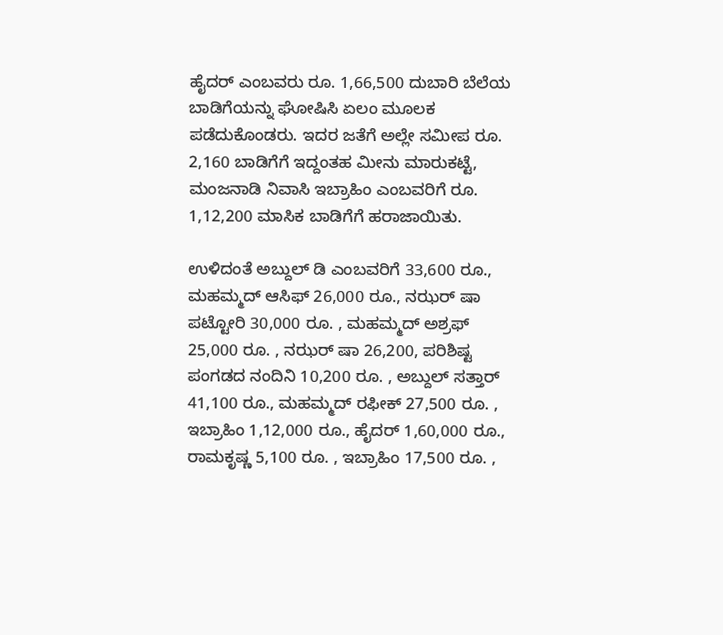ಹೈದರ್ ಎಂಬವರು ರೂ. 1,66,500 ದುಬಾರಿ ಬೆಲೆಯ ಬಾಡಿಗೆಯನ್ನು ಘೋಷಿಸಿ ಏಲಂ ಮೂಲಕ ಪಡೆದುಕೊಂಡರು. ಇದರ ಜತೆಗೆ ಅಲ್ಲೇ ಸಮೀಪ ರೂ. 2,160 ಬಾಡಿಗೆಗೆ ಇದ್ದಂತಹ ಮೀನು ಮಾರುಕಟ್ಟೆ, ಮಂಜನಾಡಿ ನಿವಾಸಿ ಇಬ್ರಾಹಿಂ ಎಂಬವರಿಗೆ ರೂ. 1,12,200 ಮಾಸಿಕ ಬಾಡಿಗೆಗೆ ಹರಾಜಾಯಿತು.

ಉಳಿದಂತೆ ಅಬ್ದುಲ್ ಡಿ ಎಂಬವರಿಗೆ 33,600 ರೂ., ಮಹಮ್ಮದ್ ಆಸಿಫ್ 26,000 ರೂ., ನಝರ್ ಷಾ ಪಟ್ಟೋರಿ 30,000 ರೂ. , ಮಹಮ್ಮದ್ ಅಶ್ರಫ್ 25,000 ರೂ. , ನಝರ್ ಷಾ 26,200, ಪರಿಶಿಷ್ಟ ಪಂಗಡದ ನಂದಿನಿ 10,200 ರೂ. , ಅಬ್ದುಲ್ ಸತ್ತಾರ್ 41,100 ರೂ., ಮಹಮ್ಮದ್ ರಫೀಕ್ 27,500 ರೂ. , ಇಬ್ರಾಹಿಂ 1,12,000 ರೂ., ಹೈದರ್ 1,60,000 ರೂ., ರಾಮಕೃಷ್ಣ 5,100 ರೂ. , ಇಬ್ರಾಹಿಂ 17,500 ರೂ. ,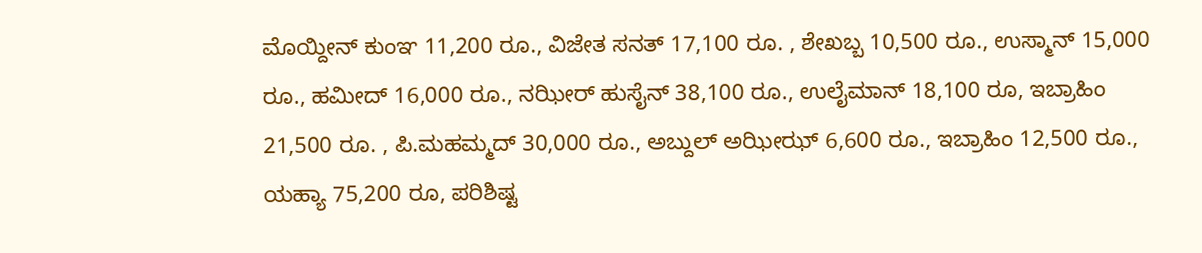ಮೊಯ್ದೀನ್ ಕುಂಞ 11,200 ರೂ., ವಿಜೇತ ಸನತ್ 17,100 ರೂ. , ಶೇಖಬ್ಬ 10,500 ರೂ., ಉಸ್ಮಾನ್ 15,000 ರೂ., ಹಮೀದ್ 16,000 ರೂ., ನಝೀರ್ ಹುಸೈನ್ 38,100 ರೂ., ಉಲೈಮಾನ್ 18,100 ರೂ, ಇಬ್ರಾಹಿಂ 21,500 ರೂ. , ಪಿ.ಮಹಮ್ಮದ್ 30,000 ರೂ., ಅಬ್ದುಲ್ ಅಝೀಝ್ 6,600 ರೂ., ಇಬ್ರಾಹಿಂ 12,500 ರೂ., ಯಹ್ಯಾ 75,200 ರೂ, ಪರಿಶಿಷ್ಟ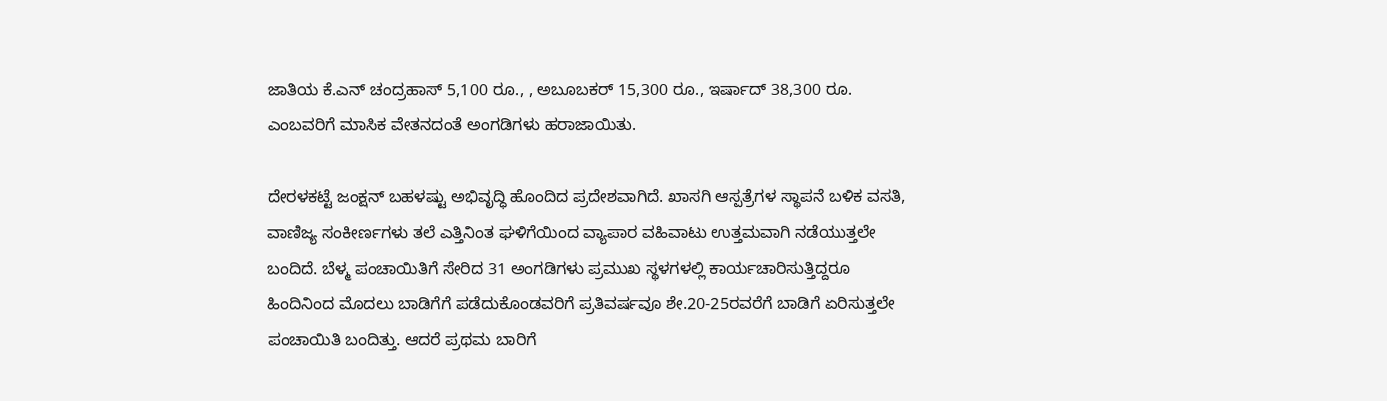ಜಾತಿಯ ಕೆ.ಎನ್ ಚಂದ್ರಹಾಸ್ 5,100 ರೂ., , ಅಬೂಬಕರ್ 15,300 ರೂ., ಇರ್ಷಾದ್ 38,300 ರೂ. ಎಂಬವರಿಗೆ ಮಾಸಿಕ ವೇತನದಂತೆ ಅಂಗಡಿಗಳು ಹರಾಜಾಯಿತು.

ದೇರಳಕಟ್ಟೆ ಜಂಕ್ಷನ್ ಬಹಳಷ್ಟು ಅಭಿವೃದ್ಧಿ ಹೊಂದಿದ ಪ್ರದೇಶವಾಗಿದೆ. ಖಾಸಗಿ ಆಸ್ಪತ್ರೆಗಳ ಸ್ಥಾಪನೆ ಬಳಿಕ ವಸತಿ, ವಾಣಿಜ್ಯ ಸಂಕೀರ್ಣಗಳು ತಲೆ ಎತ್ತಿನಿಂತ ಘಳಿಗೆಯಿಂದ ವ್ಯಾಪಾರ ವಹಿವಾಟು ಉತ್ತಮವಾಗಿ ನಡೆಯುತ್ತಲೇ ಬಂದಿದೆ. ಬೆಳ್ಮ ಪಂಚಾಯಿತಿಗೆ ಸೇರಿದ 31 ಅಂಗಡಿಗಳು ಪ್ರಮುಖ ಸ್ಥಳಗಳಲ್ಲಿ ಕಾರ್ಯಚಾರಿಸುತ್ತಿದ್ದರೂ ಹಿಂದಿನಿಂದ ಮೊದಲು ಬಾಡಿಗೆಗೆ ಪಡೆದುಕೊಂಡವರಿಗೆ ಪ್ರತಿವರ್ಷವೂ ಶೇ.20-25ರವರೆಗೆ ಬಾಡಿಗೆ ಏರಿಸುತ್ತಲೇ ಪಂಚಾಯಿತಿ ಬಂದಿತ್ತು. ಆದರೆ ಪ್ರಥಮ ಬಾರಿಗೆ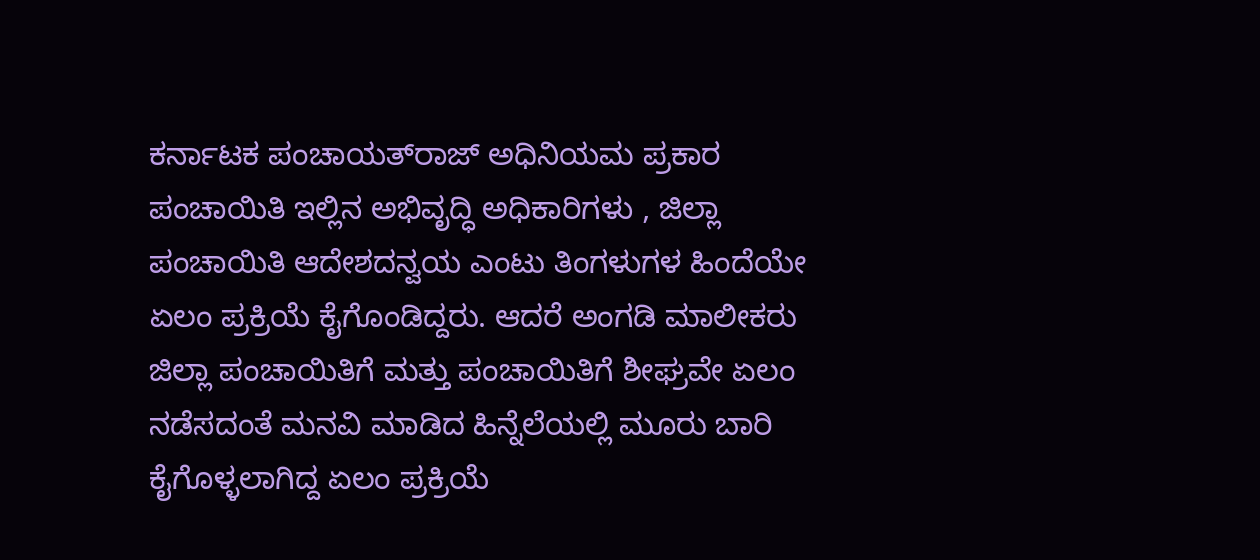ಕರ್ನಾಟಕ ಪಂಚಾಯತ್‍ರಾಜ್ ಅಧಿನಿಯಮ ಪ್ರಕಾರ ಪಂಚಾಯಿತಿ ಇಲ್ಲಿನ ಅಭಿವೃದ್ಧಿ ಅಧಿಕಾರಿಗಳು , ಜಿಲ್ಲಾ ಪಂಚಾಯಿತಿ ಆದೇಶದನ್ವಯ ಎಂಟು ತಿಂಗಳುಗಳ ಹಿಂದೆಯೇ ಏಲಂ ಪ್ರಕ್ರಿಯೆ ಕೈಗೊಂಡಿದ್ದರು. ಆದರೆ ಅಂಗಡಿ ಮಾಲೀಕರು ಜಿಲ್ಲಾ ಪಂಚಾಯಿತಿಗೆ ಮತ್ತು ಪಂಚಾಯಿತಿಗೆ ಶೀಘ್ರವೇ ಏಲಂ ನಡೆಸದಂತೆ ಮನವಿ ಮಾಡಿದ ಹಿನ್ನೆಲೆಯಲ್ಲಿ ಮೂರು ಬಾರಿ ಕೈಗೊಳ್ಳಲಾಗಿದ್ದ ಏಲಂ ಪ್ರಕ್ರಿಯೆ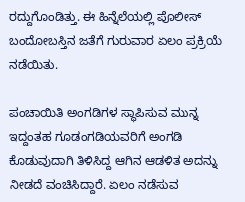ರದ್ದುಗೊಂಡಿತ್ತು. ಈ ಹಿನ್ನೆಲೆಯಲ್ಲಿ ಪೊಲೀಸ್ ಬಂದೋಬಸ್ತಿನ ಜತೆಗೆ ಗುರುವಾರ ಏಲಂ ಪ್ರಕ್ರಿಯೆ ನಡೆಯಿತು.

ಪಂಚಾಯಿತಿ ಅಂಗಡಿಗಳ ಸ್ಥಾಪಿಸುವ ಮುನ್ನ ಇದ್ದಂತಹ ಗೂಡಂಗಡಿಯವರಿಗೆ ಅಂಗಡಿ ಕೊಡುವುದಾಗಿ ತಿಳಿಸಿದ್ದ ಆಗಿನ ಆಡಳಿತ ಅದನ್ನು ನೀಡದೆ ವಂಚಿಸಿದ್ದಾರೆ. ಏಲಂ ನಡೆಸುವ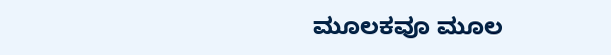ಮೂಲಕವೂ ಮೂಲ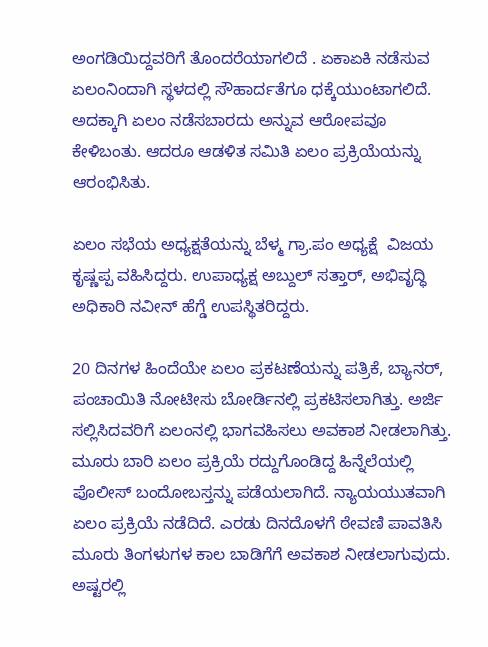ಅಂಗಡಿಯಿದ್ದವರಿಗೆ ತೊಂದರೆಯಾಗಲಿದೆ . ಏಕಾಏಕಿ ನಡೆಸುವ ಏಲಂನಿಂದಾಗಿ ಸ್ಥಳದಲ್ಲಿ ಸೌಹಾರ್ದತೆಗೂ ಧಕ್ಕೆಯುಂಟಾಗಲಿದೆ. ಅದಕ್ಕಾಗಿ ಏಲಂ ನಡೆಸಬಾರದು ಅನ್ನುವ ಆರೋಪವೂ ಕೇಳಿಬಂತು. ಆದರೂ ಆಡಳಿತ ಸಮಿತಿ ಏಲಂ ಪ್ರಕ್ರಿಯೆಯನ್ನು ಆರಂಭಿಸಿತು.

ಏಲಂ ಸಭೆಯ ಅಧ್ಯಕ್ಷತೆಯನ್ನು ಬೆಳ್ಮ ಗ್ರಾ.ಪಂ ಅಧ್ಯಕ್ಷೆ  ವಿಜಯ ಕೃಷ್ಣಪ್ಪ ವಹಿಸಿದ್ದರು. ಉಪಾಧ್ಯಕ್ಷ ಅಬ್ದುಲ್ ಸತ್ತಾರ್, ಅಭಿವೃದ್ಧಿ ಅಧಿಕಾರಿ ನವೀನ್ ಹೆಗ್ಡೆ ಉಪಸ್ಥಿತರಿದ್ದರು.

20 ದಿನಗಳ ಹಿಂದೆಯೇ ಏಲಂ ಪ್ರಕಟಣೆಯನ್ನು ಪತ್ರಿಕೆ, ಬ್ಯಾನರ್, ಪಂಚಾಯಿತಿ ನೋಟೀಸು ಬೋರ್ಡಿನಲ್ಲಿ ಪ್ರಕಟಿಸಲಾಗಿತ್ತು. ಅರ್ಜಿ ಸಲ್ಲಿಸಿದವರಿಗೆ ಏಲಂನಲ್ಲಿ ಭಾಗವಹಿಸಲು ಅವಕಾಶ ನೀಡಲಾಗಿತ್ತು. ಮೂರು ಬಾರಿ ಏಲಂ ಪ್ರಕ್ರಿಯೆ ರದ್ದುಗೊಂಡಿದ್ದ ಹಿನ್ನೆಲೆಯಲ್ಲಿ ಪೊಲೀಸ್ ಬಂದೋಬಸ್ತನ್ನು ಪಡೆಯಲಾಗಿದೆ. ನ್ಯಾಯಯುತವಾಗಿ ಏಲಂ ಪ್ರಕ್ರಿಯೆ ನಡೆದಿದೆ. ಎರಡು ದಿನದೊಳಗೆ ಠೇವಣಿ ಪಾವತಿಸಿ ಮೂರು ತಿಂಗಳುಗಳ ಕಾಲ ಬಾಡಿಗೆಗೆ ಅವಕಾಶ ನೀಡಲಾಗುವುದು. ಅಷ್ಟರಲ್ಲಿ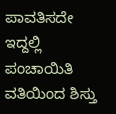ಪಾವತಿಸದೇ ಇದ್ದಲ್ಲಿ ಪಂಚಾಯಿತಿ ವತಿಯಿಂದ ಶಿಸ್ತು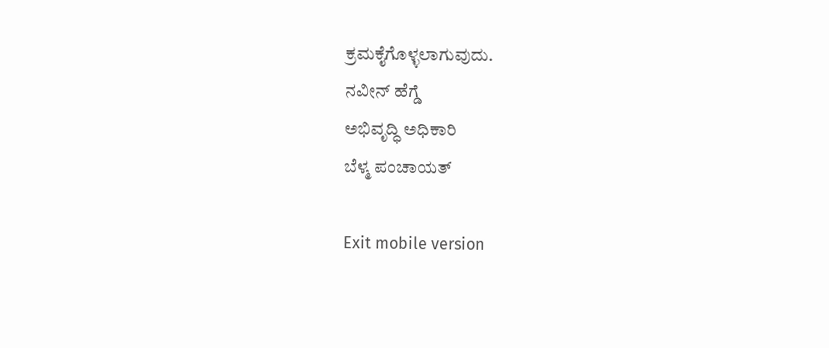ಕ್ರಮಕೈಗೊಳ್ಳಲಾಗುವುದು.
ನವೀನ್ ಹೆಗ್ಡೆ
ಅಭಿವೃದ್ಧಿ ಅಧಿಕಾರಿ
ಬೆಳ್ಮ ಪಂಚಾಯತ್

Exit mobile version